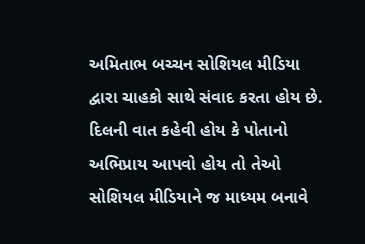અમિતાભ બચ્ચન સોશિયલ મીડિયા દ્વારા ચાહકો સાથે સંવાદ કરતા હોય છે. દિલની વાત કહેવી હોય કે પોતાનો અભિપ્રાય આપવો હોય તો તેઓ સોશિયલ મીડિયાને જ માધ્યમ બનાવે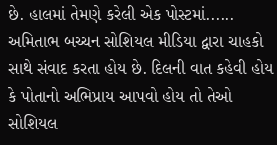છે. હાલમાં તેમણે કરેલી એક પોસ્ટમાં......
અમિતાભ બચ્ચન સોશિયલ મીડિયા દ્વારા ચાહકો સાથે સંવાદ કરતા હોય છે. દિલની વાત કહેવી હોય કે પોતાનો અભિપ્રાય આપવો હોય તો તેઓ સોશિયલ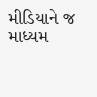મીડિયાને જ માધ્યમ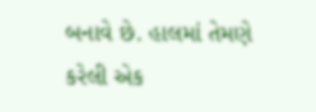બનાવે છે. હાલમાં તેમણે કરેલી એક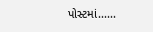પોસ્ટમાં......